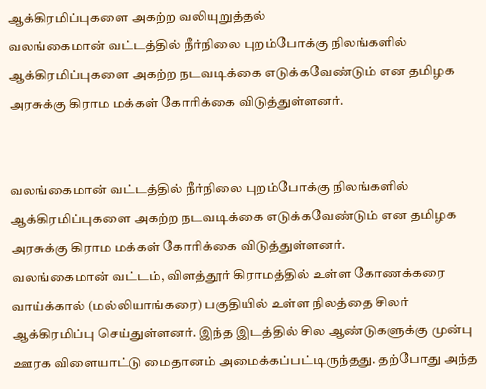ஆக்கிரமிப்புகளை அகற்ற வலியுறுத்தல்
வலங்கைமான் வட்டத்தில் நீர்நிலை புறம்போக்கு நிலங்களில் ஆக்கிரமிப்புகளை அகற்ற நடவடிக்கை எடுக்கவேண்டும் என தமிழக அரசுக்கு கிராம மக்கள் கோரிக்கை விடுத்துள்ளனர்.


வலங்கைமான் வட்டத்தில் நீர்நிலை புறம்போக்கு நிலங்களில் ஆக்கிரமிப்புகளை அகற்ற நடவடிக்கை எடுக்கவேண்டும் என தமிழக அரசுக்கு கிராம மக்கள் கோரிக்கை விடுத்துள்ளனர்.
வலங்கைமான் வட்டம், விளத்தூர் கிராமத்தில் உள்ள கோணக்கரை வாய்க்கால் (மல்லியாங்கரை) பகுதியில் உள்ள நிலத்தை சிலர் ஆக்கிரமிப்பு செய்துள்ளனர். இந்த இடத்தில் சில ஆண்டுகளுக்கு முன்பு ஊரக விளையாட்டு மைதானம் அமைக்கப்பட்டிருந்தது. தற்போது அந்த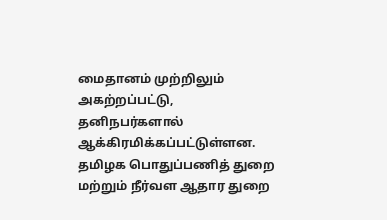மைதானம் முற்றிலும் அகற்றப்பட்டு, தனிநபர்களால் ஆக்கிரமிக்கப்பட்டுள்ளன.
தமிழக பொதுப்பணித் துறை மற்றும் நீர்வள ஆதார துறை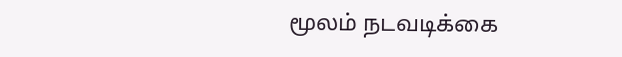மூலம் நடவடிக்கை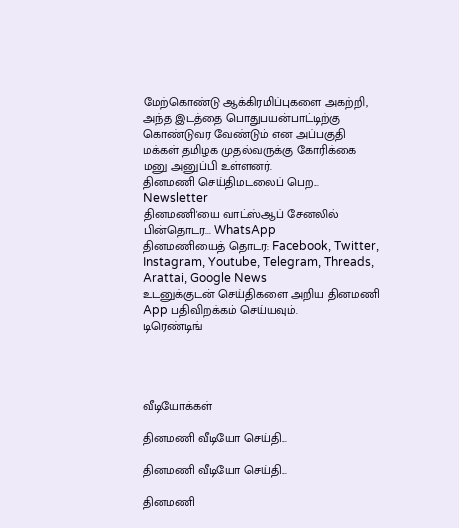மேற்கொண்டு ஆக்கிரமிப்புகளை அகற்றி, அந்த இடத்தை பொதுபயன்பாட்டிற்கு கொண்டுவர வேண்டும் என அப்பகுதி மக்கள் தமிழக முதல்வருக்கு கோரிக்கை மனு அனுப்பி உள்ளனர்.
தினமணி செய்திமடலைப் பெற... Newsletter
தினமணி'யை வாட்ஸ்ஆப் சேனலில் பின்தொடர... WhatsApp
தினமணியைத் தொடர: Facebook, Twitter, Instagram, Youtube, Telegram, Threads, Arattai, Google News
உடனுக்குடன் செய்திகளை அறிய தினமணி App பதிவிறக்கம் செய்யவும்.
டிரெண்டிங்




வீடியோக்கள்

தினமணி வீடியோ செய்தி...

தினமணி வீடியோ செய்தி...

தினமணி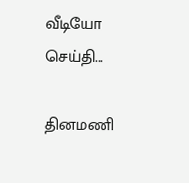வீடியோ செய்தி...

தினமணி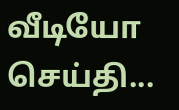வீடியோ செய்தி...